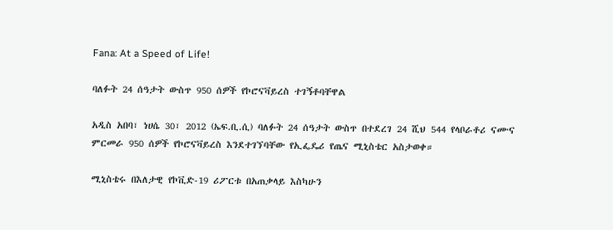Fana: At a Speed of Life!

ባለፉት 24 ሰዓታት ውስጥ 950 ሰዎች የኮሮናቫይረስ ተገኝቶባቸዋል

አዲስ አበባ፣ ነሀሴ 30፣ 2012 (ኤፍ.ቢ.ሲ) ባለፉት 24 ሰዓታት ውስጥ በተደረገ 24 ሺህ 544 የላቦራቶሪ ናሙና ምርመራ 950 ሰዎች የኮሮናቫይረስ እንደተገኘባቸው የኢፌዴሪ የጤና ሚኒስቴር አስታወቀ።

ሚኒስቴሩ በእለታዊ የኮቪድ-19 ሪፖርቱ በአጠቃላይ እስካሁን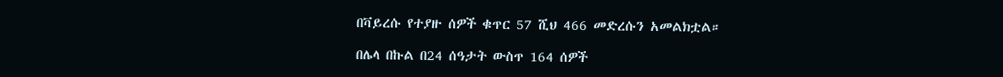በቫይረሱ የተያዙ ሰዎች ቁጥር 57 ሺህ 466 መድረሱን አመልክቷል።

በሌላ በኩል በ24 ሰዓታት ውስጥ 164 ሰዎች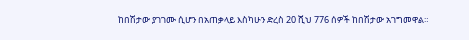ከበሽታው ያገገሙ ሲሆን በአጠቃላይ እስካሁን ድረስ 20 ሺህ 776 ሰዎች ከበሽታው አገግመዋል።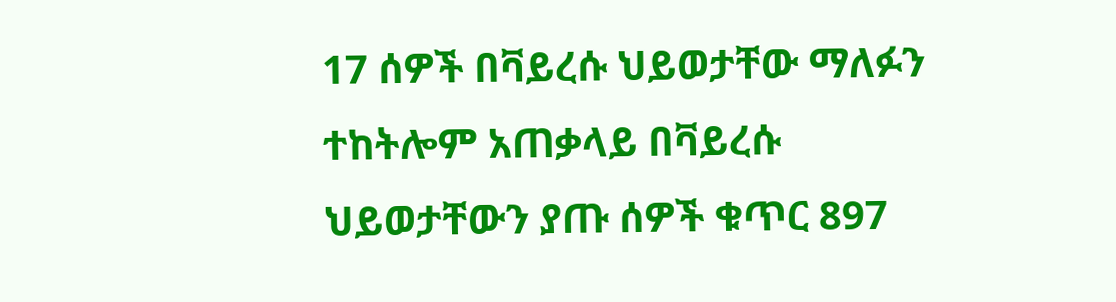17 ሰዎች በቫይረሱ ህይወታቸው ማለፉን ተከትሎም አጠቃላይ በቫይረሱ ህይወታቸውን ያጡ ሰዎች ቁጥር 897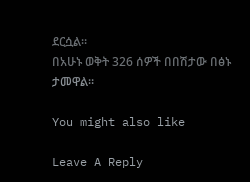ደርሷል።
በአሁኑ ወቅት 326 ሰዎች በበሽታው በፅኑ ታመዋል።

You might also like

Leave A Reply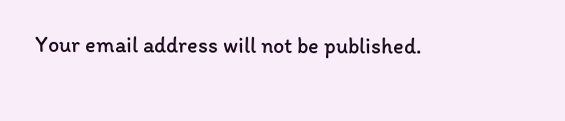Your email address will not be published.